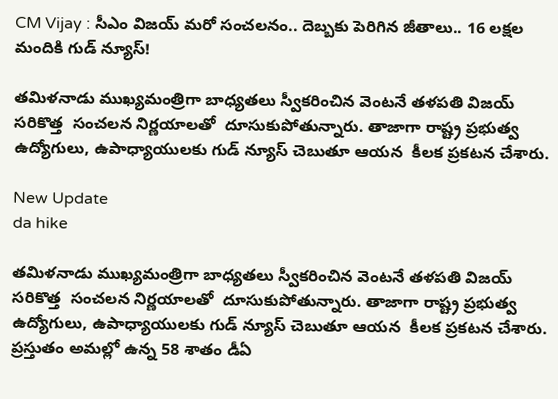CM Vijay : సీఎం విజయ్ మరో సంచలనం.. దెబ్బకు పెరిగిన జీతాలు.. 16 లక్షల మందికి గుడ్ న్యూస్!

తమిళనాడు ముఖ్యమంత్రిగా బాధ్యతలు స్వీకరించిన వెంటనే తళపతి విజయ్ సరికొత్త  సంచలన నిర్ణయాలతో  దూసుకుపోతున్నారు. తాజాగా రాష్ట్ర ప్రభుత్వ ఉద్యోగులు, ఉపాధ్యాయులకు గుడ్ న్యూస్ చెబుతూ ఆయన  కీలక ప్రకటన చేశారు.

New Update
da hike

తమిళనాడు ముఖ్యమంత్రిగా బాధ్యతలు స్వీకరించిన వెంటనే తళపతి విజయ్ సరికొత్త  సంచలన నిర్ణయాలతో  దూసుకుపోతున్నారు. తాజాగా రాష్ట్ర ప్రభుత్వ ఉద్యోగులు, ఉపాధ్యాయులకు గుడ్ న్యూస్ చెబుతూ ఆయన  కీలక ప్రకటన చేశారు. ప్రస్తుతం అమల్లో ఉన్న 58 శాతం డీఏ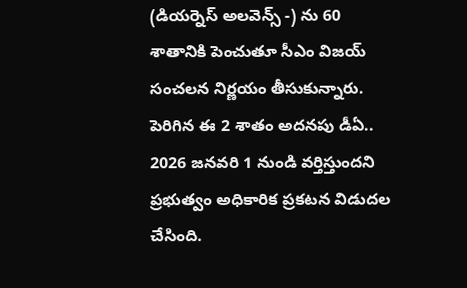(డియర్నెస్ అలవెన్స్ -) ను 60 శాతానికి పెంచుతూ సీఎం విజయ్ సంచలన నిర్ణయం తీసుకున్నారు. పెరిగిన ఈ 2 శాతం అదనపు డీఏ.. 2026 జనవరి 1 నుండి వర్తిస్తుందని ప్రభుత్వం అధికారిక ప్రకటన విడుదల చేసింది.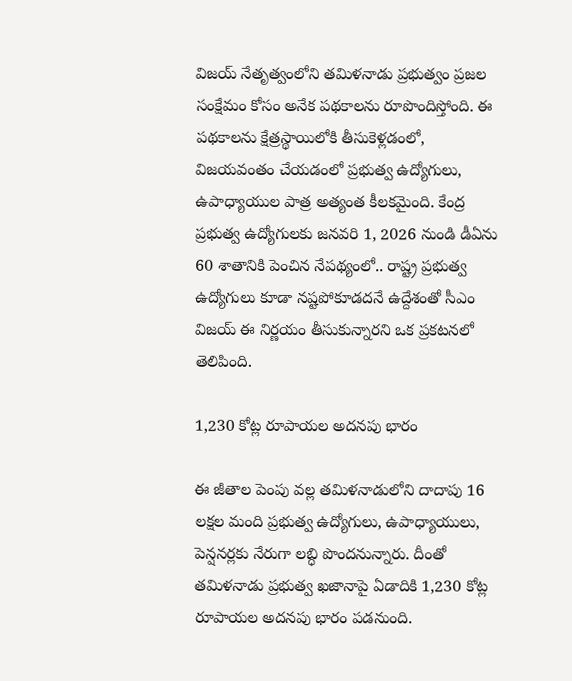విజయ్ నేతృత్వంలోని తమిళనాడు ప్రభుత్వం ప్రజల సంక్షేమం కోసం అనేక పథకాలను రూపొందిస్తోంది. ఈ పథకాలను క్షేత్రస్థాయిలోకి తీసుకెళ్లడంలో, విజయవంతం చేయడంలో ప్రభుత్వ ఉద్యోగులు, ఉపాధ్యాయుల పాత్ర అత్యంత కీలకమైంది. కేంద్ర ప్రభుత్వ ఉద్యోగులకు జనవరి 1, 2026 నుండి డీఏను 60 శాతానికి పెంచిన నేపథ్యంలో.. రాష్ట్ర ప్రభుత్వ ఉద్యోగులు కూడా నష్టపోకూడదనే ఉద్దేశంతో సీఎం విజయ్ ఈ నిర్ణయం తీసుకున్నారని ఒక ప్రకటనలో తెలిపింది.

1,230 కోట్ల రూపాయల అదనపు భారం

ఈ జీతాల పెంపు వల్ల తమిళనాడులోని దాదాపు 16 లక్షల మంది ప్రభుత్వ ఉద్యోగులు, ఉపాధ్యాయులు, పెన్షనర్లకు నేరుగా లబ్ధి పొందనున్నారు. దీంతో తమిళనాడు ప్రభుత్వ ఖజానాపై ఏడాదికి 1,230 కోట్ల రూపాయల అదనపు భారం పడనుంది.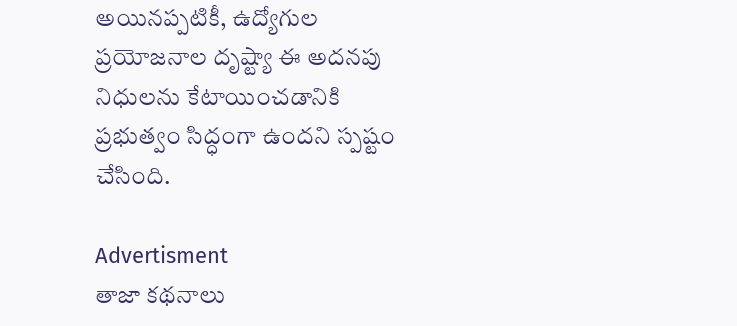అయినప్పటికీ, ఉద్యోగుల ప్రయోజనాల దృష్ట్యా ఈ అదనపు నిధులను కేటాయించడానికి ప్రభుత్వం సిద్ధంగా ఉందని స్పష్టం చేసింది.

Advertisment
తాజా కథనాలు